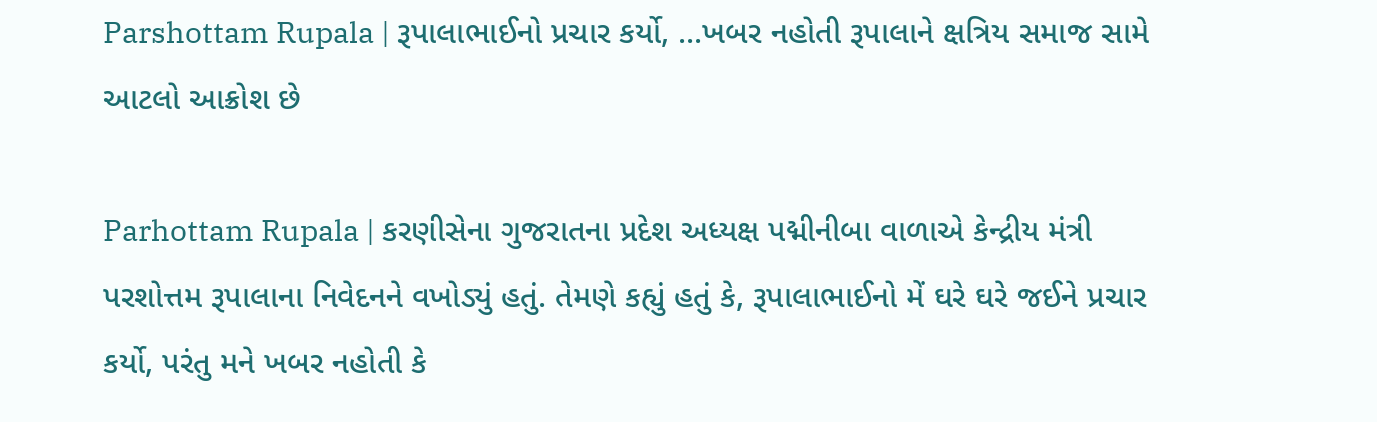Parshottam Rupala | રૂપાલાભાઈનો પ્રચાર કર્યો, ...ખબર નહોતી રૂપાલાને ક્ષત્રિય સમાજ સામે આટલો આક્રોશ છે

Parhottam Rupala | કરણીસેના ગુજરાતના પ્રદેશ અધ્યક્ષ પદ્મીનીબા વાળાએ કેન્દ્રીય મંત્રી પરશોત્તમ રૂપાલાના નિવેદનને વખોડ્યું હતું. તેમણે કહ્યું હતું કે, રૂપાલાભાઈનો મેં ઘરે ઘરે જઈને પ્રચાર કર્યો, પરંતુ મને ખબર નહોતી કે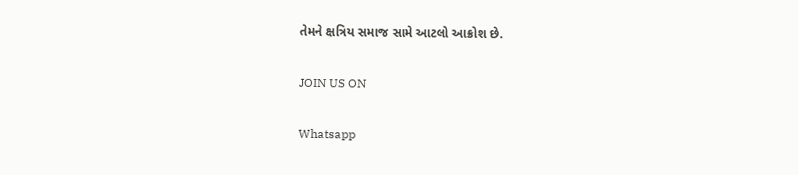તેમને ક્ષત્રિય સમાજ સામે આટલો આક્રોશ છે.

JOIN US ON

Whatsapp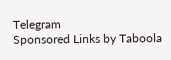Telegram
Sponsored Links by Taboola